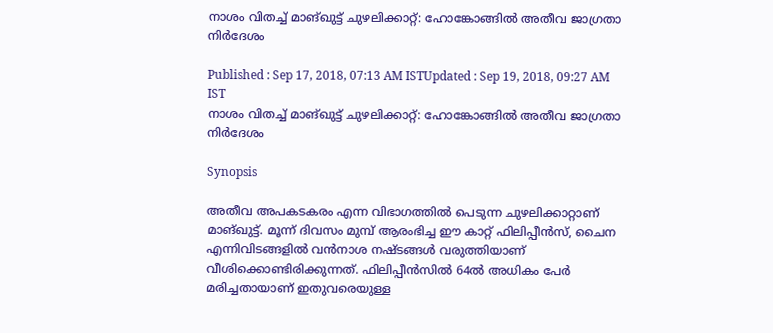നാശം വിതച്ച് മാങ്ഖുട്ട് ചുഴലിക്കാറ്റ്: ഹോങ്കോങ്ങില്‍ അതീവ ജാഗ്രതാ നിർദേശം

Published : Sep 17, 2018, 07:13 AM ISTUpdated : Sep 19, 2018, 09:27 AM IST
നാശം വിതച്ച് മാങ്ഖുട്ട് ചുഴലിക്കാറ്റ്: ഹോങ്കോങ്ങില്‍ അതീവ ജാഗ്രതാ നിർദേശം

Synopsis

അതീവ അപകടകരം എന്ന വിഭാഗത്തിൽ‌ പെടുന്ന ചുഴലിക്കാറ്റാണ് മാങ്ഖുട്ട്. മൂന്ന് ദിവസം മുമ്പ് ആരംഭിച്ച ഈ കാറ്റ് ഫിലിപ്പീൻസ്, ചൈന എന്നിവിടങ്ങളിൽ വൻനാശ നഷ്ടങ്ങൾ വരുത്തിയാണ് വീശിക്കൊണ്ടിരിക്കുന്നത്. ഫിലിപ്പീൻസിൽ 64ൽ അധികം പേർ മരിച്ചതായാണ് ഇതുവരെയുള്ള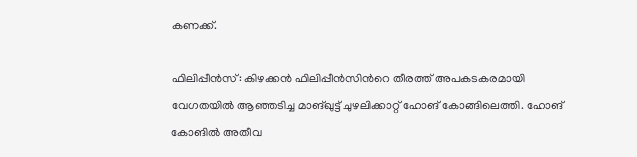കണക്ക്.

ഫിലിപ്പീൻസ്: കിഴക്കൻ ഫിലിപ്പീൻസിന്‍റെ തീരത്ത് അപകടകരമായി വേഗതയിൽ ആഞ്ഞടിച്ച മാങ്ഖുട്ട് ചുഴലിക്കാറ്റ് ഹോങ് കോങ്ങിലെത്തി. ഹോങ് കോങിൽ അതീവ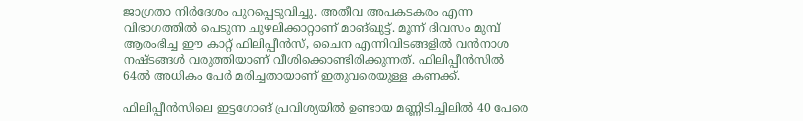ജാഗ്രതാ നിർദേശം പുറപ്പെടുവിച്ചു. അതീവ അപകടകരം എന്ന വിഭാഗത്തിൽ‌ പെടുന്ന ചുഴലിക്കാറ്റാണ് മാങ്ഖുട്ട്. മൂന്ന് ദിവസം മുമ്പ് ആരംഭിച്ച ഈ കാറ്റ് ഫിലിപ്പീൻസ്, ചൈന എന്നിവിടങ്ങളിൽ വൻനാശ നഷ്ടങ്ങൾ വരുത്തിയാണ് വീശിക്കൊണ്ടിരിക്കുന്നത്. ഫിലിപ്പീൻസിൽ 64ൽ അധികം പേർ മരിച്ചതായാണ് ഇതുവരെയുള്ള കണക്ക്.

ഫിലിപ്പീൻസിലെ ഇട്ടഗോങ് പ്രവിശ്യയിൽ ഉണ്ടായ മണ്ണിടിച്ചിലിൽ 40 പേരെ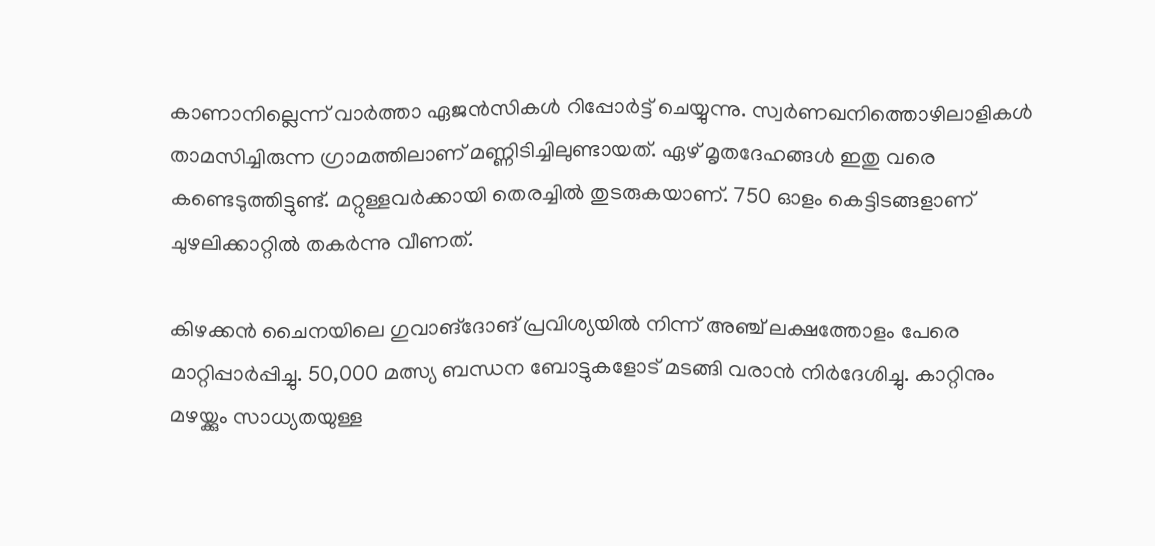കാണാനില്ലെന്ന് വാർത്താ ഏജൻസികൾ റിപ്പോർട്ട് ചെയ്യുന്നു. സ്വർണഖനിത്തൊഴിലാളികൾ താമസിച്ചിരുന്ന ഗ്രാമത്തിലാണ് മണ്ണിടിച്ചിലുണ്ടായത്. ഏഴ് മൃതദേഹങ്ങൾ ഇതു വരെ കണ്ടെടുത്തിട്ടുണ്ട്. മറ്റുള്ളവർക്കായി തെരച്ചിൽ തുടരുകയാണ്. 750 ഓളം കെട്ടിടങ്ങളാണ് ചുഴലിക്കാറ്റിൽ തകർന്നു വീണത്.

കിഴക്കൻ ചൈനയിലെ ഗുവാങ്ദോങ് പ്രവിശ്യയിൽ നിന്ന് അഞ്ച് ലക്ഷത്തോളം പേരെ മാറ്റിപ്പാർപ്പിച്ചു. 50,000 മത്സ്യ ബന്ധന ബോട്ടുകളോട് മടങ്ങി വരാൻ നിർദേശിച്ചു. കാറ്റിനും മഴയ്ക്കും സാധ്യതയുള്ള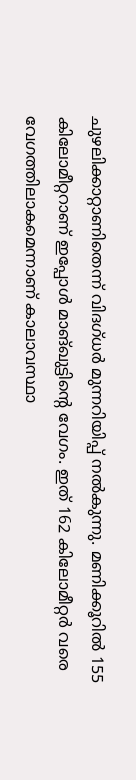ചുഴലിക്കാറ്റാണിതെന്ന് വിദഗ്ധർ മുന്നറിയിപ്പ് നൽകുന്നു. മണിക്കൂറിൽ 155 കിലോമീറ്ററാണ് ഇപ്പോൾ മാങ്ഖുട്ടിന്‍റെ വേഗം. ഇത് 162 കിലോമീറ്റർ വരെ വേഗത്തിലാകമെന്നാണ് കാലാവസ്ഥാ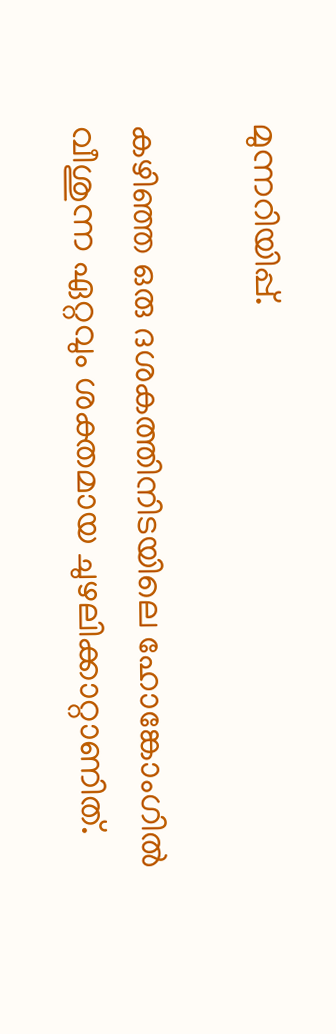മുന്നറിയിപ്പ്.

കഴിഞ്ഞ ഒരു ദശകത്തിനിടയിലെ ഹോങ്കോംഗിൽ വീശുന്ന ഏറ്റവും ശക്തമായ ചുഴലിക്കാറ്റാണിത്.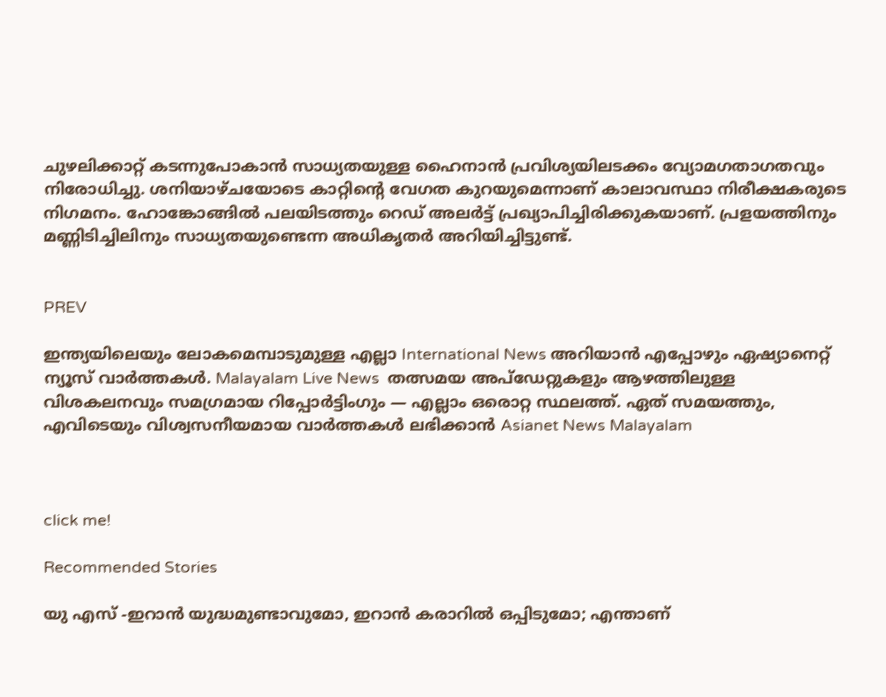ചുഴലിക്കാറ്റ് കടന്നുപോകാൻ സാധ്യതയുള്ള ഹൈനാൻ പ്രവിശ്യയിലടക്കം വ്യോമഗതാഗതവും നിരോധിച്ചു. ശനിയാഴ്ചയോടെ കാറ്റിന്റെ വേഗത കുറയുമെന്നാണ് കാലാവസ്ഥാ നിരീക്ഷകരുടെ നിഗമനം. ഹോങ്കോങ്ങിൽ പലയിടത്തും റെഡ് അലർട്ട് പ്രഖ്യാപിച്ചിരിക്കുകയാണ്. പ്രളയത്തിനും മണ്ണിടിച്ചിലിനും സാധ്യതയുണ്ടെന്ന അധികൃതർ അറിയിച്ചിട്ടുണ്ട്.


PREV

ഇന്ത്യയിലെയും ലോകമെമ്പാടുമുള്ള എല്ലാ International News അറിയാൻ എപ്പോഴും ഏഷ്യാനെറ്റ് ന്യൂസ് വാർത്തകൾ. Malayalam Live News  തത്സമയ അപ്‌ഡേറ്റുകളും ആഴത്തിലുള്ള വിശകലനവും സമഗ്രമായ റിപ്പോർട്ടിംഗും — എല്ലാം ഒരൊറ്റ സ്ഥലത്ത്. ഏത് സമയത്തും, എവിടെയും വിശ്വസനീയമായ വാർത്തകൾ ലഭിക്കാൻ Asianet News Malayalam



click me!

Recommended Stories

യു എസ് -ഇറാന്‍ യുദ്ധമുണ്ടാവുമോ, ഇറാന്‍ കരാറില്‍ ഒപ്പിടുമോ; എന്താണ്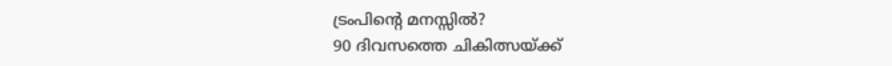ട്രംപിന്റെ മനസ്സില്‍?
90 ദിവസത്തെ ചികിത്സയ്ക്ക്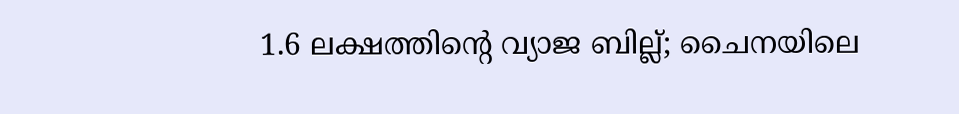1.6 ലക്ഷത്തിന്‍റെ വ്യാജ ബില്ല്; ചൈനയിലെ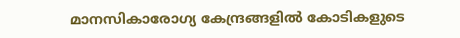മാനസികാരോഗ്യ കേന്ദ്രങ്ങളിൽ കോടികളുടെ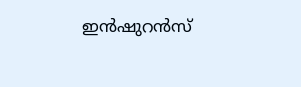ഇൻഷുറൻസ്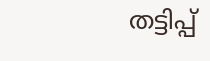തട്ടിപ്പ്